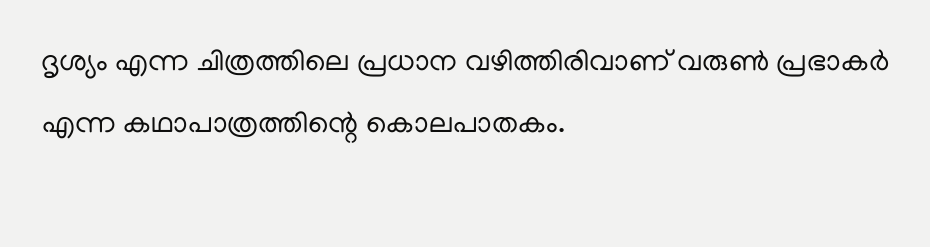ദൃശ്യം എന്ന ചിത്രത്തിലെ പ്രധാന വഴിത്തിരിവാണ് വരുൺ പ്രഭാകർ എന്ന കഥാപാത്രത്തിന്റെ കൊലപാതകം.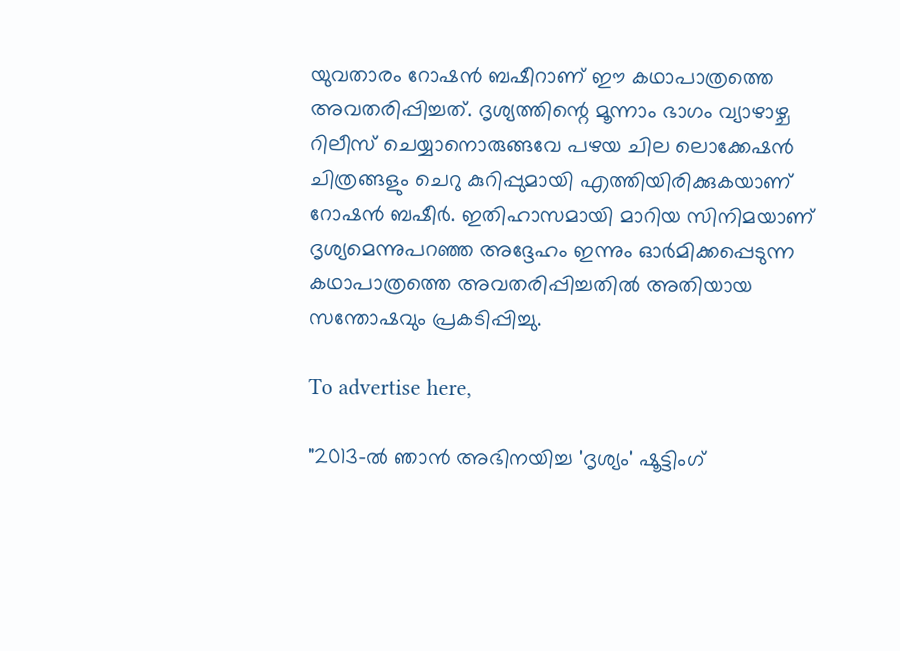യുവതാരം റോഷൻ ബഷീറാണ് ഈ കഥാപാത്രത്തെ അവതരിപ്പിച്ചത്. ദൃശ്യത്തിന്റെ മൂന്നാം ഭാഗം വ്യാഴാഴ്ച റിലീസ് ചെയ്യാനൊരുങ്ങവേ പഴയ ചില ലൊക്കേഷൻ ചിത്രങ്ങളും ചെറു കുറിപ്പുമായി എത്തിയിരിക്കുകയാണ് റോഷൻ ബഷീർ. ഇതിഹാസമായി മാറിയ സിനിമയാണ് ദൃശ്യമെന്നുപറഞ്ഞ അദ്ദേഹം ഇന്നും ഓർമിക്കപ്പെടുന്ന കഥാപാത്രത്തെ അവതരിപ്പിച്ചതിൽ അതിയായ സന്തോഷവും പ്രകടിപ്പിച്ചു.

To advertise here,

"2013-ൽ ഞാൻ അഭിനയിച്ച 'ദൃശ്യം' ഷൂട്ടിംഗ്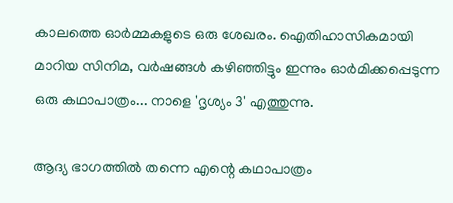കാലത്തെ ഓർമ്മകളുടെ ഒരു ശേഖരം. ഐതിഹാസികമായി മാറിയ സിനിമ, വർഷങ്ങൾ കഴിഞ്ഞിട്ടും ഇന്നും ഓർമിക്കപ്പെടുന്ന ഒരു കഥാപാത്രം... നാളെ 'ദൃശ്യം 3' എത്തുന്നു.

ആദ്യ ഭാഗത്തിൽ തന്നെ എന്റെ കഥാപാത്രം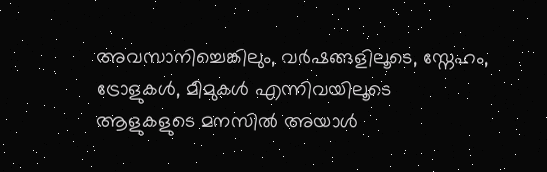അവസാനിച്ചെങ്കിലും, വർഷങ്ങളിലൂടെ, സ്നേഹം, ട്രോളുകൾ, മീമുകൾ എന്നിവയിലൂടെ ആളുകളുടെ മനസിൽ അയാൾ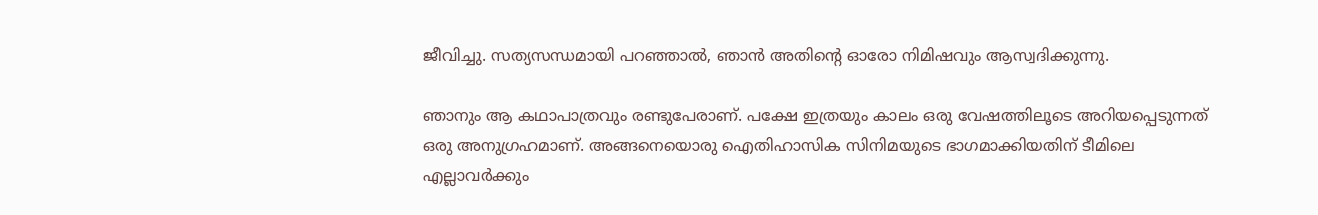ജീവിച്ചു. സത്യസന്ധമായി പറഞ്ഞാൽ, ഞാൻ അതിന്റെ ഓരോ നിമിഷവും ആസ്വദിക്കുന്നു.

ഞാനും ആ കഥാപാത്രവും രണ്ടുപേരാണ്. പക്ഷേ ഇത്രയും കാലം ഒരു വേഷത്തിലൂടെ അറിയപ്പെടുന്നത് ഒരു അനുഗ്രഹമാണ്. അങ്ങനെയൊരു ഐതിഹാസിക സിനിമയുടെ ഭാഗമാക്കിയതിന് ടീമിലെ എല്ലാവർക്കും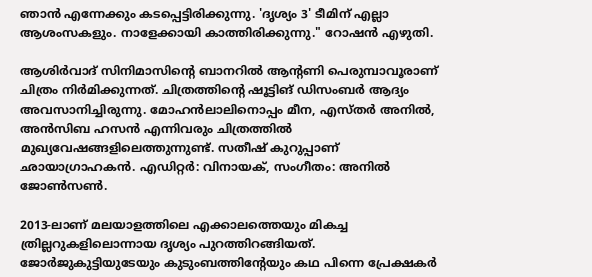ഞാൻ എന്നേക്കും കടപ്പെട്ടിരിക്കുന്നു. 'ദൃശ്യം 3' ടീമിന് എല്ലാ ആശംസകളും. നാളേക്കായി കാത്തിരിക്കുന്നു." റോഷൻ എഴുതി.

ആശിർവാദ് സിനിമാസിന്റെ ബാനറിൽ ആന്റണി പെരുമ്പാവൂരാണ് ചിത്രം നിർമിക്കുന്നത്. ചിത്രത്തിന്റെ ഷൂട്ടിങ് ഡിസംബർ ആദ്യം അവസാനിച്ചിരുന്നു. മോഹൻലാലിനൊപ്പം മീന, എസ്തർ അനിൽ, അൻസിബ ഹസൻ എന്നിവരും ചിത്രത്തിൽ മുഖ്യവേഷങ്ങളിലെത്തുന്നുണ്ട്. സതീഷ് കുറുപ്പാണ് ഛായാഗ്രാഹകൻ. എഡിറ്റർ: വിനായക്, സംഗീതം: അനിൽ ജോൺസൺ.

2013-ലാണ് മലയാളത്തിലെ എക്കാലത്തെയും മികച്ച ത്രില്ലറുകളിലൊന്നായ ദൃശ്യം പുറത്തിറങ്ങിയത്. ജോർജുകുട്ടിയുടേയും കുടുംബത്തിന്റേയും കഥ പിന്നെ പ്രേക്ഷകർ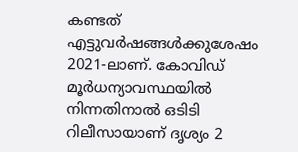കണ്ടത് എട്ടുവർഷങ്ങൾക്കുശേഷം 2021-ലാണ്. കോവിഡ് മൂർധന്യാവസ്ഥയിൽ നിന്നതിനാൽ ഒടിടി റിലീസായാണ് ദൃശ്യം 2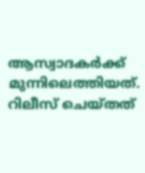ആസ്വാദകർക്ക് മുന്നിലെത്തിയത്. റിലീസ് ചെയ്തത്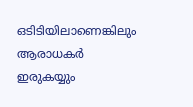ഒടിടിയിലാണെങ്കിലും ആരാധകർ ഇരുകയ്യും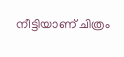നീട്ടിയാണ് ചിത്രം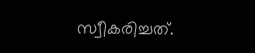സ്വീകരിച്ചത്.